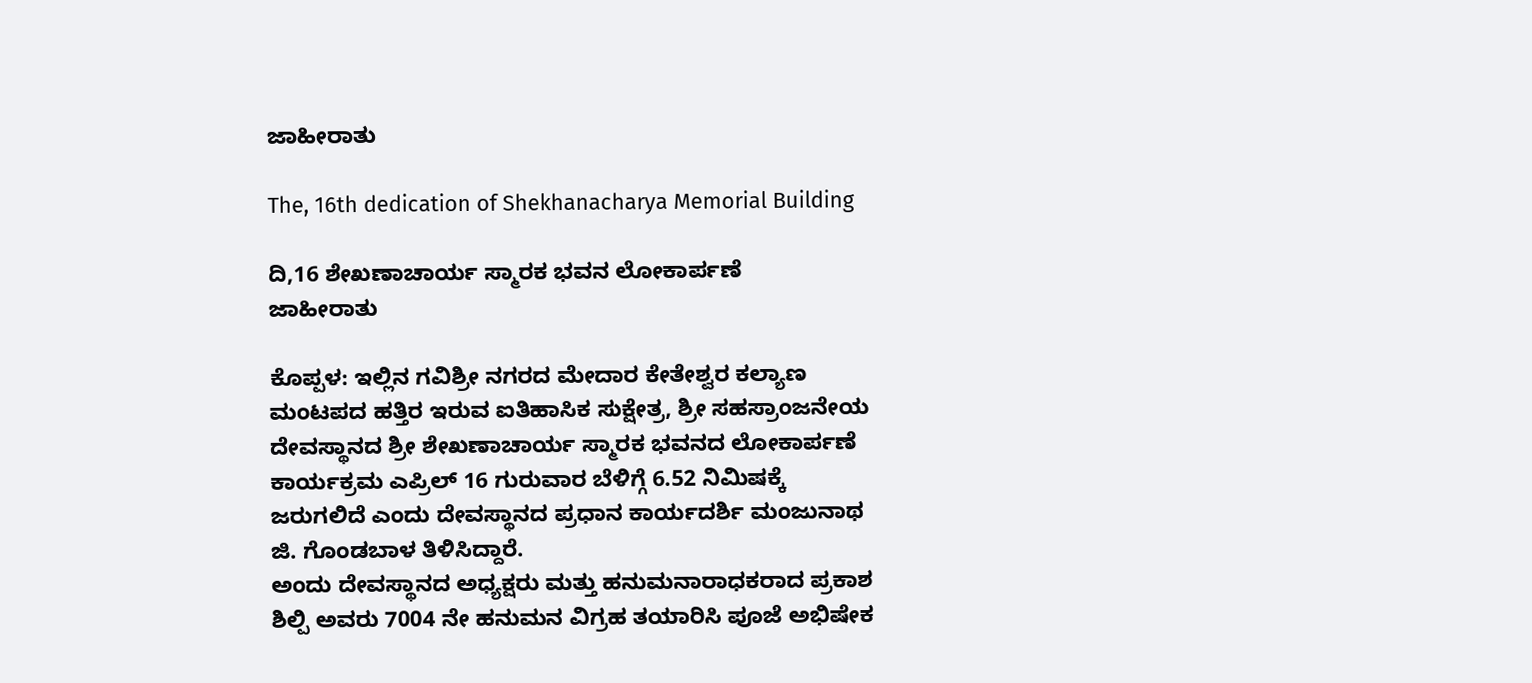ಜಾಹೀರಾತು

The, 16th dedication of Shekhanacharya Memorial Building

ದಿ,16 ಶೇಖಣಾಚಾರ್ಯ ಸ್ಮಾರಕ ಭವನ ಲೋಕಾರ್ಪಣೆ
ಜಾಹೀರಾತು

ಕೊಪ್ಪಳ: ಇಲ್ಲಿನ ಗವಿಶ್ರೀ ನಗರದ ಮೇದಾರ ಕೇತೇಶ್ವರ ಕಲ್ಯಾಣ ಮಂಟಪದ ಹತ್ತಿರ ಇರುವ ಐತಿಹಾಸಿಕ ಸುಕ್ಷೇತ್ರ, ಶ್ರೀ ಸಹಸ್ರಾಂಜನೇಯ ದೇವಸ್ಥಾನದ ಶ್ರೀ ಶೇಖಣಾಚಾರ್ಯ ಸ್ಮಾರಕ ಭವನದ ಲೋಕಾರ್ಪಣೆ ಕಾರ್ಯಕ್ರಮ ಎಪ್ರಿಲ್ 16 ಗುರುವಾರ ಬೆಳಿಗ್ಗೆ 6.52 ನಿಮಿಷಕ್ಕೆ ಜರುಗಲಿದೆ ಎಂದು ದೇವಸ್ಥಾನದ ಪ್ರಧಾನ ಕಾರ್ಯದರ್ಶಿ ಮಂಜುನಾಥ ಜಿ. ಗೊಂಡಬಾಳ ತಿಳಿಸಿದ್ದಾರೆ.
ಅಂದು ದೇವಸ್ಥಾನದ ಅಧ್ಯಕ್ಷರು ಮತ್ತು ಹನುಮನಾರಾಧಕರಾದ ಪ್ರಕಾಶ ಶಿಲ್ಪಿ ಅವರು 7004 ನೇ ಹನುಮನ ವಿಗ್ರಹ ತಯಾರಿಸಿ ಪೂಜೆ ಅಭಿಷೇಕ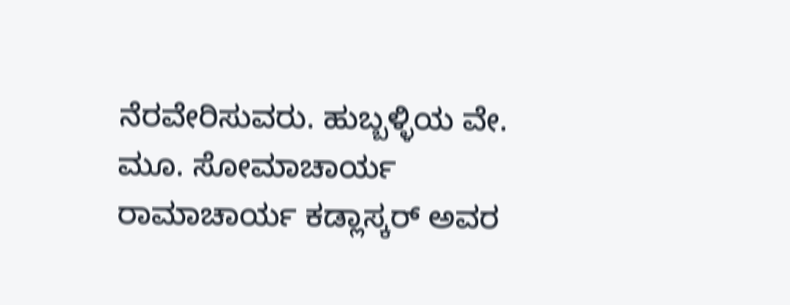ನೆರವೇರಿಸುವರು. ಹುಬ್ಬಳ್ಳಿಯ ವೇ. ಮೂ. ಸೋಮಾಚಾರ್ಯ ರಾಮಾಚಾರ್ಯ ಕಡ್ಲಾಸ್ಕರ್ ಅವರ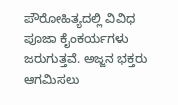ಪೌರೋಹಿತ್ಯದಲ್ಲಿ ವಿವಿಧ ಪೂಜಾ ಕೈಂಕರ್ಯಗಳು ಜರುಗುತ್ತವೆ. ಅಜ್ಜನ ಭಕ್ತರು ಆಗಮಿಸಲು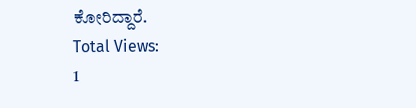ಕೋರಿದ್ದಾರೆ.
Total Views:
1